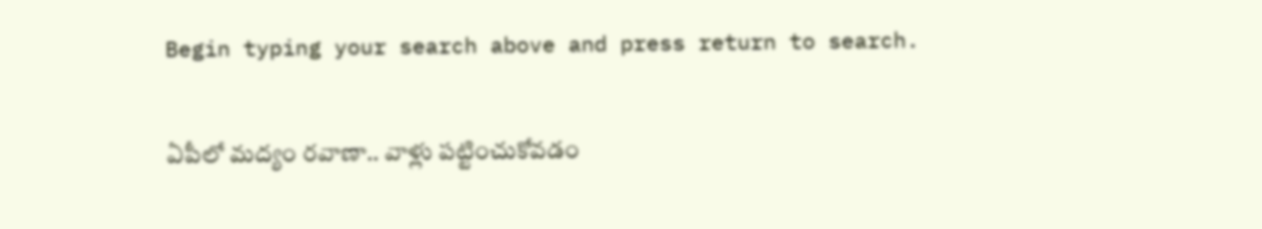Begin typing your search above and press return to search.

ఏపీలో మద్యం రవాణా.. వాళ్లు పట్టించుకోవడం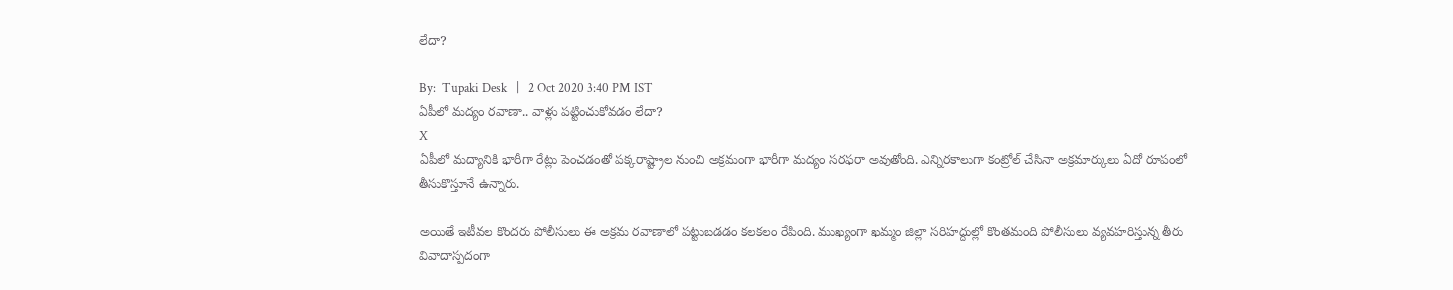లేదా?

By:  Tupaki Desk   |   2 Oct 2020 3:40 PM IST
ఏపీలో మద్యం రవాణా.. వాళ్లు పట్టించుకోవడం లేదా?
X
ఏపీలో మద్యానికి భారీగా రేట్లు పెంచడంతో పక్కరాష్ట్రాల నుంచి అక్రమంగా భారీగా మద్యం సరఫరా అవుతోంది. ఎన్నిరకాలుగా కంట్రోల్ చేసినా అక్రమార్కులు ఏదో రూపంలో తీసుకొస్తూనే ఉన్నారు.

అయితే ఇటీవల కొందరు పోలీసులు ఈ అక్రమ రవాణాలో పట్టుబడడం కలకలం రేపింది. ముఖ్యంగా ఖమ్మం జిల్లా సరిహద్దుల్లో కొంతమంది పోలీసులు వ్యవహరిస్తున్న తీరు వివాదాస్పదంగా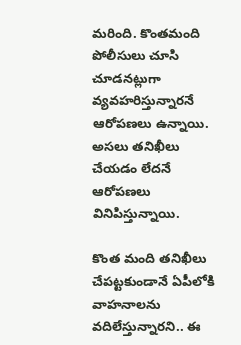మరింది. కొంతమంది పోలీసులు చూసి చూడనట్లుగా వ్యవహరిస్తున్నారనే ఆరోపణలు ఉన్నాయి. అసలు తనిఖీలు చేయడం లేదనే ఆరోపణలు వినిపిస్తున్నాయి.

కొంత మంది తనిఖీలు చేపట్టకుండానే ఏపీలోకి వాహనాలను వదిలేస్తున్నారని.. ఈ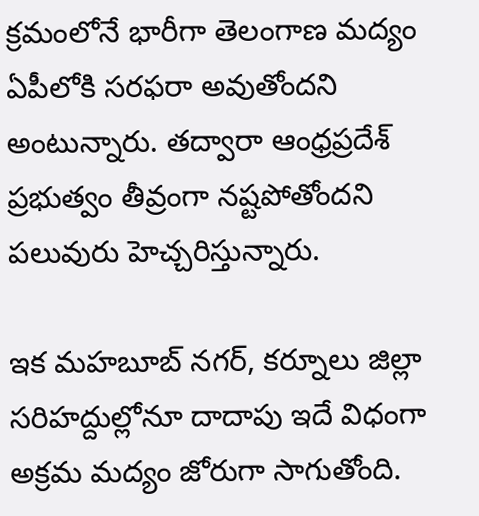క్రమంలోనే భారీగా తెలంగాణ మద్యం ఏపీలోకి సరఫరా అవుతోందని అంటున్నారు. తద్వారా ఆంధ్రప్రదేశ్ ప్రభుత్వం తీవ్రంగా నష్టపోతోందని పలువురు హెచ్చరిస్తున్నారు.

ఇక మహబూబ్ నగర్, కర్నూలు జిల్లా సరిహద్దుల్లోనూ దాదాపు ఇదే విధంగా అక్రమ మద్యం జోరుగా సాగుతోంది.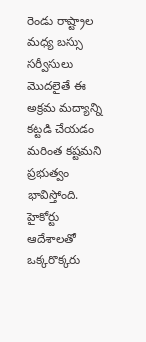రెండు రాష్ట్రాల మధ్య బస్సు సర్వీసులు మొదలైతే ఈ అక్రమ మద్యాన్ని కట్టడి చేయడం మరింత కష్టమని ప్రభుత్వం భావిస్తోంది. హైకోర్టు ఆదేశాలతో ఒక్కరొక్కరు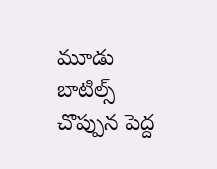మూడు బాటిల్స్ చొప్పున పెద్ద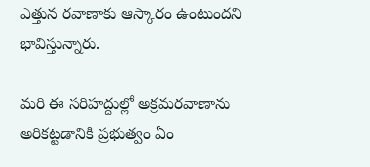ఎత్తున రవాణాకు ఆస్కారం ఉంటుందని భావిస్తున్నారు.

మరి ఈ సరిహద్దుల్లో అక్రమరవాణాను అరికట్టడానికి ప్రభుత్వం ఏం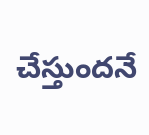చేస్తుందనే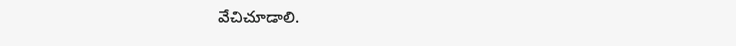వేచిచూడాలి.